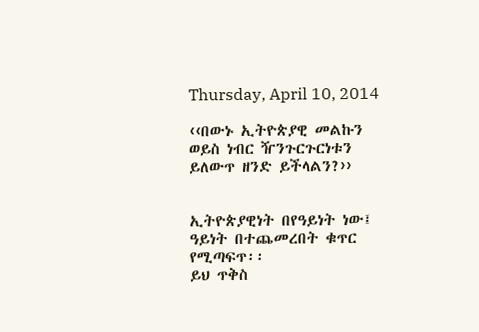Thursday, April 10, 2014

‹‹በውኑ ኢትዮጵያዊ መልኩን ወይስ ነብር ዥንጉርጉርነቱን ይለውጥ ዘንድ ይችላልን?››


ኢትዮጵያዊነት በየዓይነት ነው፤ ዓይነት በተጨመረበት ቁጥር የሚጣፍጥ፡፡
ይህ ጥቅስ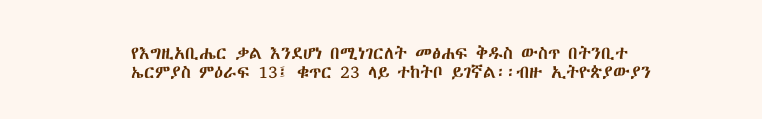የእግዚአቢሔር ቃል እንደሆነ በሚነገርለት መፅሐፍ ቅዱስ ውስጥ በትንቢተ ኤርምያስ ምዕራፍ 13፤ ቁጥር 23 ላይ ተከትቦ ይገኛል፡፡ብዙ ኢትዮጵያውያን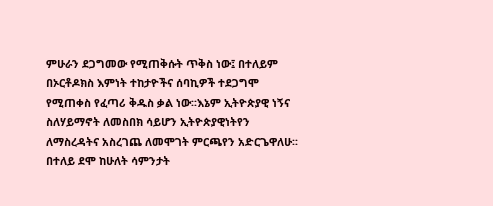ምሁራን ደጋግመው የሚጠቅሱት ጥቅስ ነው፤ በተለይም በኦርቶዶክስ እምነት ተከታዮችና ሰባኪዎች ተደጋግሞ የሚጠቀስ የፈጣሪ ቅዱስ ቃል ነው፡፡እኔም ኢትዮጵያዊ ነኝና ስለሃይማኖት ለመስበክ ሳይሆን ኢትዮጵያዊነትየን ለማስረዳትና አስረገጨ ለመሞገት ምርጫየን አድርጌዋለሁ፡፡በተለይ ደሞ ከሁለት ሳምንታት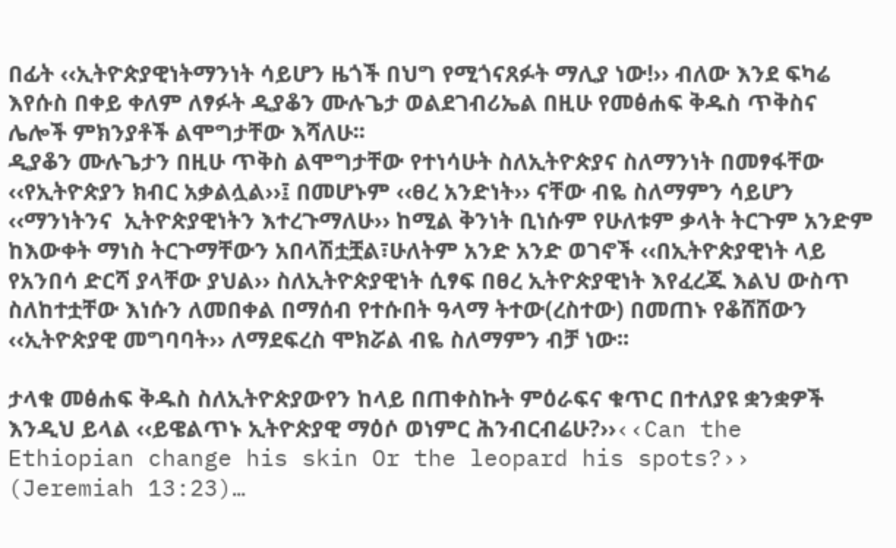በፊት ‹‹ኢትዮጵያዊነትማንነት ሳይሆን ዜጎች በህግ የሚጎናጸፉት ማሊያ ነው!›› ብለው እንደ ፍካሬ እየሱስ በቀይ ቀለም ለፃፉት ዲያቆን ሙሉጌታ ወልደገብሪኤል በዚሁ የመፅሐፍ ቅዱስ ጥቅስና ሌሎች ምክንያቶች ልሞግታቸው እሻለሁ፡፡
ዲያቆን ሙሉጌታን በዚሁ ጥቅስ ልሞግታቸው የተነሳሁት ስለኢትዮጵያና ስለማንነት በመፃፋቸው ‹‹የኢትዮጵያን ክብር አቃልሏል››፤ በመሆኑም ‹‹ፀረ አንድነት›› ናቸው ብዬ ስለማምን ሳይሆን ‹‹ማንነትንና  ኢትዮጵያዊነትን እተረጉማለሁ›› ከሚል ቅንነት ቢነሱም የሁለቱም ቃላት ትርጉም አንድም ከእውቀት ማነስ ትርጉማቸውን አበላሽቷቿል፣ሁለትም አንድ አንድ ወገኖች ‹‹በኢትዮጵያዊነት ላይ የአንበሳ ድርሻ ያላቸው ያህል›› ስለኢትዮጵያዊነት ሲፃፍ በፀረ ኢትዮጵያዊነት እየፈረጁ እልህ ውስጥ ስለከተቷቸው እነሱን ለመበቀል በማሰብ የተሱበት ዓላማ ትተው(ረስተው) በመጠኑ የቆሸሸውን ‹‹ኢትዮጵያዊ መግባባት›› ለማደፍረስ ሞክሯል ብዬ ስለማምን ብቻ ነው፡፡

ታላቁ መፅሐፍ ቅዱስ ስለኢትዮጵያውየን ከላይ በጠቀስኩት ምዕራፍና ቁጥር በተለያዩ ቋንቋዎች እንዲህ ይላል ‹‹ይዌልጥኑ ኢትዮጵያዊ ማዕሶ ወነምር ሕንብርብሬሁ?››‹‹Can the Ethiopian change his skin Or the leopard his spots?›› (Jeremiah 13:23)…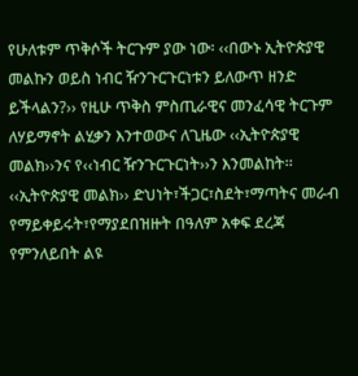የሁለቱም ጥቅሶች ትርጉም ያው ነው፡ ‹‹በውኑ ኢትዮጵያዊ መልኩን ወይስ ነብር ዥንጉርጉርነቱን ይለውጥ ዘንድ ይችላልን?›› የዚሁ ጥቅስ ምስጢራዊና መንፈሳዊ ትርጉም ለሃይማኖት ልሂቃን እንተወውና ለጊዜው ‹‹ኢትዮጵያዊ መልክ››ንና የ‹‹ነብር ዥንጉርጉርነት››ን እንመልከት፡፡
‹‹ኢትዮጵያዊ መልክ›› ድህነት፣ችጋር፣ስደት፣ማጣትና መራብ የማይቀይሩት፣የማያደበዝዙት በዓለም አቀፍ ደረጃ የምንለይበት ልዩ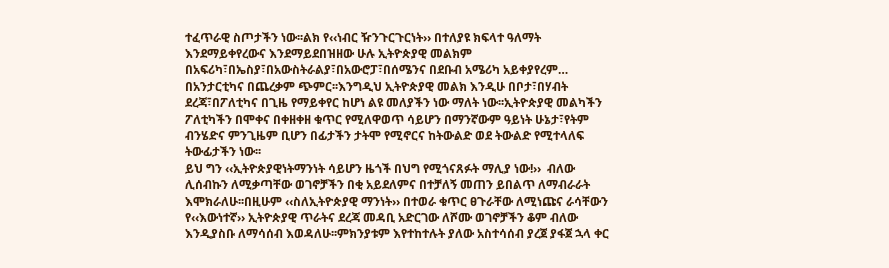ተፈጥራዊ ስጦታችን ነው፡፡ልክ የ‹‹ነብር ዥንጉርጉርነት›› በተለያዩ ክፍላተ ዓለማት እንደማይቀየረውና እንደማይደበዝዘው ሁሉ ኢትዮጵያዊ መልክም በአፍሪካ፣በኤስያ፣በአውስትራልያ፣በአውሮፓ፣በሰሜንና በደቡብ አሜሪካ አይቀያየረም… በአንታርቲካና በጨረቃም ጭምር፡፡እንግዲህ ኢትዮጵያዊ መልክ እንዲሁ በቦታ፣በሃብት ደረጃ፣በፖለቲካና በጊዜ የማይቀየር ከሆነ ልዩ መለያችን ነው ማለት ነው፡፡ኢትዮጵያዊ መልካችን ፖለቲካችን በሞቀና በቀዘቀዘ ቁጥር የሚለዋወጥ ሳይሆን በማንኛውም ዓይነት ሁኔታ፣የትም ብንሄድና ምንጊዜም ቢሆን በፊታችን ታትሞ የሚኖርና ከትውልድ ወደ ትውልድ የሚተላለፍ ትውፊታችን ነው፡፡
ይህ ግን ‹‹ኢትዮጵያዊነትማንነት ሳይሆን ዜጎች በህግ የሚጎናጸፉት ማሊያ ነው!››  ብለው ሊሰብኩን ለሚቃጣቸው ወገኖቻችን በቂ አይደለምና በተቻለኝ መጠን ይበልጥ ለማብራራት እሞክራለሁ፡፡በዚሁም ‹‹ስለኢትዮጵያዊ ማንነት›› በተወራ ቁጥር ፀጉራቸው ለሚነጩና ራሳቸውን የ‹‹እውነተኛ›› ኢትዮጵያዊ ጥራትና ደረጃ መዳቢ አድርገው ለሾሙ ወገኖቻችን ቆም ብለው እንዲያስቡ ለማሳሰብ እወዳለሁ፡፡ምክንያቱም እየተከተሉት ያለው አስተሳሰብ ያረጀ ያፋጀ ኋላ ቀር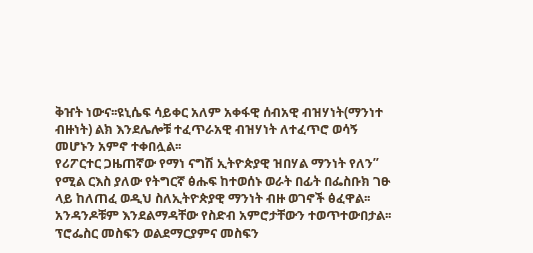ቅዠት ነውና፡፡ዩኒሴፍ ሳይቀር አለም አቀፋዊ ሰብአዊ ብዝሃነት(ማንነተ ብዙነት) ልክ እንደሌሎቹ ተፈጥራአዊ ብዝሃነት ለተፈጥሮ ወሳኝ መሆኑን አምኖ ተቀበሏል፡፡
የሪፖርተር ጋዜጠኛው የማነ ናግሽ ኢትዮጵያዊ ዝበሃል ማንነት የለን”  የሚል ርእስ ያለው የትግርኛ ፅሑፍ ከተወሰኑ ወራት በፊት በፌስቡክ ገፁ ላይ ከለጠፈ ወዲህ ስለኢትዮጵያዊ ማንነት ብዙ ወገኖች ፅፈዋል፡፡አንዳንዶቹም እንደልማዳቸው የስድብ አምሮታቸውን ተወጥተውበታል፡፡ፕሮፌስር መስፍን ወልደማርያምና መስፍን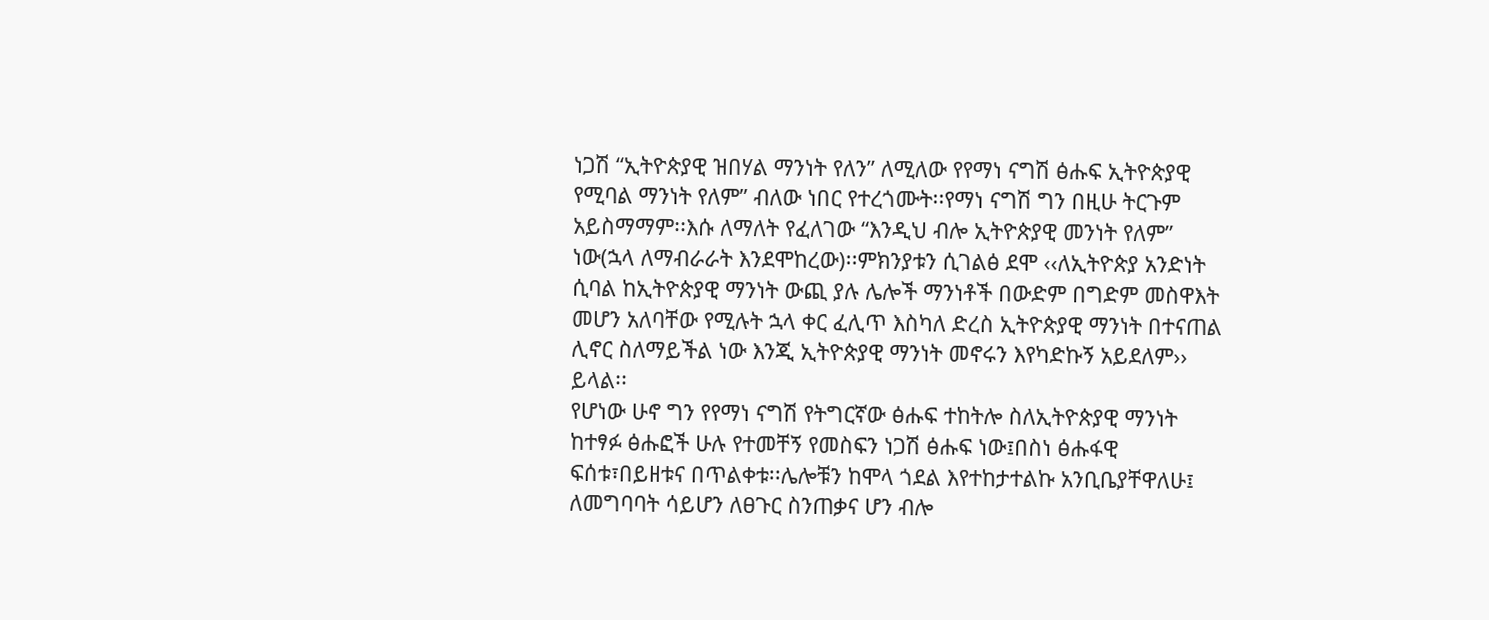ነጋሽ “ኢትዮጵያዊ ዝበሃል ማንነት የለን” ለሚለው የየማነ ናግሽ ፅሑፍ ኢትዮጵያዊ የሚባል ማንነት የለም” ብለው ነበር የተረጎሙት፡፡የማነ ናግሽ ግን በዚሁ ትርጉም አይስማማም፡፡እሱ ለማለት የፈለገው “እንዲህ ብሎ ኢትዮጵያዊ መንነት የለም” ነው(ኋላ ለማብራራት እንደሞከረው)፡፡ምክንያቱን ሲገልፅ ደሞ ‹‹ለኢትዮጵያ አንድነት ሲባል ከኢትዮጵያዊ ማንነት ውጪ ያሉ ሌሎች ማንነቶች በውድም በግድም መስዋእት መሆን አለባቸው የሚሉት ኋላ ቀር ፈሊጥ እስካለ ድረስ ኢትዮጵያዊ ማንነት በተናጠል ሊኖር ስለማይችል ነው እንጂ ኢትዮጵያዊ ማንነት መኖሩን እየካድኩኝ አይደለም›› ይላል፡፡
የሆነው ሁኖ ግን የየማነ ናግሽ የትግርኛው ፅሑፍ ተከትሎ ስለኢትዮጵያዊ ማንነት ከተፃፉ ፅሑፎች ሁሉ የተመቸኝ የመስፍን ነጋሽ ፅሑፍ ነው፤በስነ ፅሑፋዊ ፍሰቱ፣በይዘቱና በጥልቀቱ፡፡ሌሎቹን ከሞላ ጎደል እየተከታተልኩ አንቢቤያቸዋለሁ፤  ለመግባባት ሳይሆን ለፀጉር ስንጠቃና ሆን ብሎ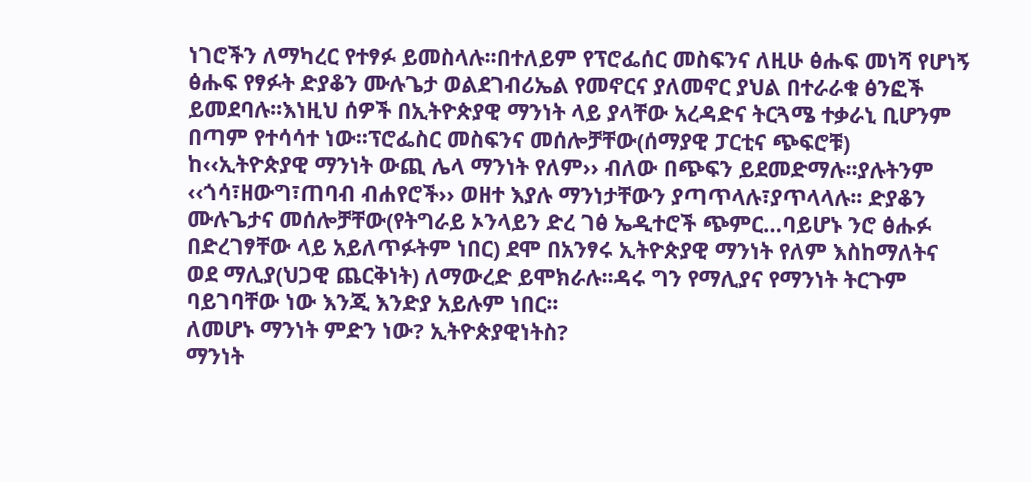ነገሮችን ለማካረር የተፃፉ ይመስላሉ፡፡በተለይም የፕሮፌሰር መስፍንና ለዚሁ ፅሑፍ መነሻ የሆነኝ ፅሑፍ የፃፉት ድያቆን ሙሉጌታ ወልደገብሪኤል የመኖርና ያለመኖር ያህል በተራራቁ ፅንፎች ይመደባሉ፡፡እነዚህ ሰዎች በኢትዮጵያዊ ማንነት ላይ ያላቸው አረዳድና ትርጓሜ ተቃራኒ ቢሆንም በጣም የተሳሳተ ነው፡፡ፕሮፌስር መስፍንና መሰሎቻቸው(ሰማያዊ ፓርቲና ጭፍሮቹ) ከ‹‹ኢትዮጵያዊ ማንነት ውጪ ሌላ ማንነት የለም›› ብለው በጭፍን ይደመድማሉ፡፡ያሉትንም ‹‹ጎሳ፣ዘውግ፣ጠባብ ብሐየሮች›› ወዘተ እያሉ ማንነታቸውን ያጣጥላሉ፣ያጥላላሉ፡፡ ድያቆን ሙሉጌታና መሰሎቻቸው(የትግራይ ኦንላይን ድረ ገፅ ኤዲተሮች ጭምር…ባይሆኑ ንሮ ፅሑፉ በድረገፃቸው ላይ አይለጥፉትም ነበር) ደሞ በአንፃሩ ኢትዮጵያዊ ማንነት የለም እስከማለትና ወደ ማሊያ(ህጋዊ ጨርቅነት) ለማውረድ ይሞክራሉ፡፡ዳሩ ግን የማሊያና የማንነት ትርጉም ባይገባቸው ነው እንጂ እንድያ አይሉም ነበር፡፡
ለመሆኑ ማንነት ምድን ነው? ኢትዮጵያዊነትስ?
ማንነት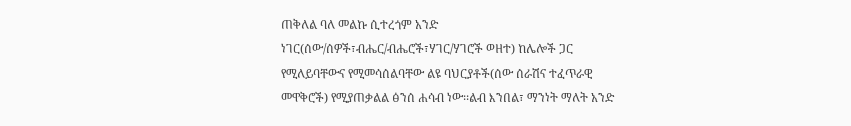ጠቅለል ባለ መልኩ ሲተረጎም አንድ ነገር(ሰው/ሰዎች፣ብሔር/ብሔሮች፣ሃገር/ሃገሮች ወዘተ) ከሌሎች ጋር የሚለይባቸውና የሚመሳሰልባቸው ልዩ ባህርያቶች(ሰው ሰራሽና ተፈጥራዊ መዋቅሮች) የሚያጠቃልል ፅንሰ ሐሳብ ነው፡፡ልብ እንበል፣ ማንነት ማለት አንድ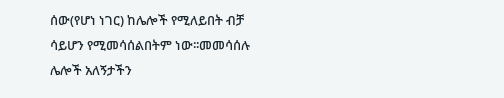ሰው(የሆነ ነገር) ከሌሎች የሚለይበት ብቻ ሳይሆን የሚመሳሰልበትም ነው፡፡መመሳሰሉ ሌሎች አለኝታችን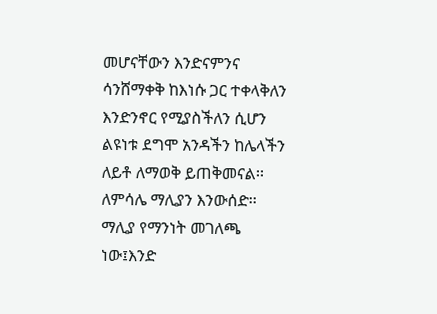መሆናቸውን እንድናምንና ሳንሸማቀቅ ከእነሱ ጋር ተቀላቅለን እንድንኖር የሚያስችለን ሲሆን ልዩነቱ ደግሞ አንዳችን ከሌላችን ለይቶ ለማወቅ ይጠቅመናል፡፡ለምሳሌ ማሊያን እንውሰድ፡፡ማሊያ የማንነት መገለጫ ነው፤እንድ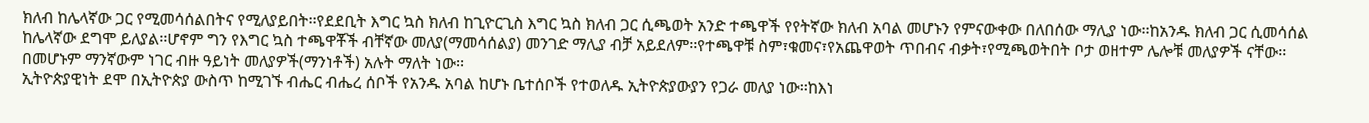ክለብ ከሌላኛው ጋር የሚመሳሰልበትና የሚለያይበት፡፡የደደቢት እግር ኳስ ክለብ ከጊዮርጊስ እግር ኳስ ክለብ ጋር ሲጫወት አንድ ተጫዋች የየትኛው ክለብ አባል መሆኑን የምናውቀው በለበሰው ማሊያ ነው፡፡ከአንዱ ክለብ ጋር ሲመሳሰል ከሌላኛው ደግሞ ይለያል፡፡ሆኖም ግን የእግር ኳስ ተጫዋቾች ብቸኛው መለያ(ማመሳሰልያ) መንገድ ማሊያ ብቻ አይደለም፡፡የተጫዋቹ ስም፣ቁመና፣የአጨዋወት ጥበብና ብቃት፣የሚጫወትበት ቦታ ወዘተም ሌሎቹ መለያዎች ናቸው፡፡በመሆኑም ማንኛውም ነገር ብዙ ዓይነት መለያዎች(ማንነቶች) አሉት ማለት ነው፡፡
ኢትዮጵያዊነት ደሞ በኢትዮጵያ ውስጥ ከሚገኙ ብሔር ብሔረ ሰቦች የአንዱ አባል ከሆኑ ቤተሰቦች የተወለዱ ኢትዮጵያውያን የጋራ መለያ ነው፡፡ከእነ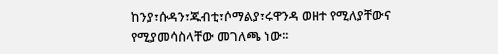ከንያ፣ሱዳን፣ጁብቲ፣ሶማልያ፣ሩዋንዳ ወዘተ የሚለያቸውና የሚያመሳስላቸው መገለጫ ነው፡፡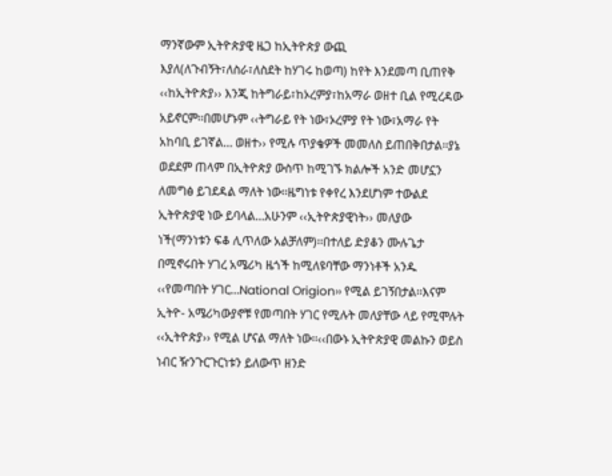ማንኛውም ኢትዮጵያዊ ዜጋ ከኢትዮጵያ ውጪ እያለ(ለጉብኝት፣ለስራ፣ለስደት ከሃገሩ ከወጣ) ከየት እንደመጣ ቢጠየቅ ‹‹ከኢትዮጵያ›› እንጂ ከትግራይ፣ከኦረምያ፣ከአማራ ወዘተ ቢል የሚረዳው አይኖርም፡፡በመሆኑም ‹‹ትግራይ የት ነው፣ኦረምያ የት ነው፣አማራ የት አከባቢ ይገኛል… ወዘተ›› የሚሉ ጥያቄዎች መመለስ ይጠበቅበታል፡፡ያኔ ወደደም ጠላም በኢትዮጵያ ውስጥ ከሚገኙ ክልሎች አንድ መሆኗን ለመግፅ ይገደዳል ማለት ነው፡፡ዜግነቱ የቀየረ እንደሆነም ተውልደ ኢትዮጵያዊ ነው ይባላል…አሁንም ‹‹ኢትዮጵያዊነት›› መለያው ነች(ማንነቱን ፍቆ ሊጥለው አልቻለም)፡፡በተለይ ድያቆን ሙሉጌታ በሚኖሩበት ሃገረ አሜሪካ ዜጎች ከሚለዩባቸው ማንነቶች አንዱ ‹‹የመጣበት ሃገር…National Origion›› የሚል ይገኝበታል፡፡እናም ኢትዮ- አሜሪካውያኖቹ የመጣበት ሃገር የሚሉት መለያቸው ላይ የሚሞሉት ‹‹ኢትዮጵያ›› የሚል ሆናል ማለት ነው፡፡‹‹በውኑ ኢትዮጵያዊ መልኩን ወይስ ነብር ዥንጉርጉርነቱን ይለውጥ ዘንድ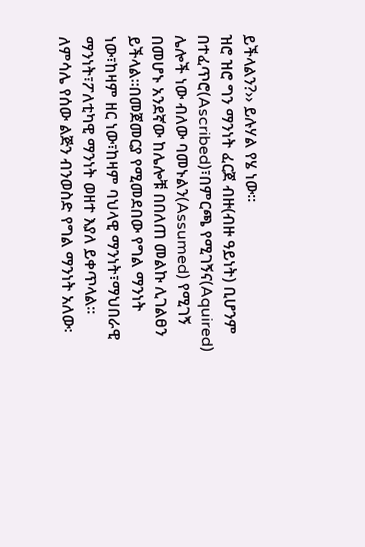ይችላልን?›› ይሉሃል የሄ ነው፡፡
ዝሮ ዝሮ ግን ማንነት ፈርጀ ብዙ(ብዙ ዓይነት) ቢሆንም በተፈጥሮ(Ascribed)፣በምርጫ የሚገኝና(Aquired)  ሌሎች ነው ብለው ባመኑልን(Assumed) የሚገኝ በመሆኑ አንደኛው ከሌሎቹ በበለጠ መልኩ ሊገልፀን ይችላል፡፡በመጀመርያ የሚመደበው የግል ማንነት ነው፣ከዛም ዘር ነው፣ከዛም ባህላዊ ማንነት፣ማህበራዊ ማንነት፣ፖለቲካዊ ማንነት ወዘተ እያለ ይቀጥላል፡፡
ለምሳሌ የሰው ልጅን ብንወስድ የግል ማንነት አለው፡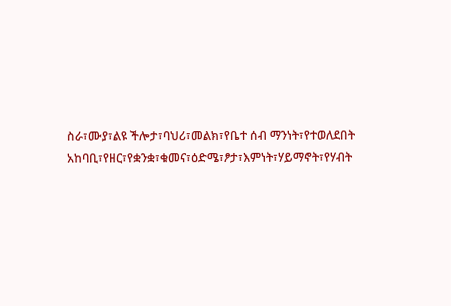ስራ፣ሙያ፣ልዩ ችሎታ፣ባህሪ፣መልክ፣የቤተ ሰብ ማንነት፣የተወለደበት አከባቢ፣የዘር፣የቋንቋ፣ቁመና፣ዕድሜ፣ፆታ፣እምነት፣ሃይማኖት፣የሃብት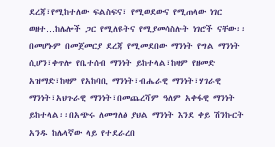ደረጃ፣የሚከተለው ፍልስፍና፣ የሚወደውና የሚጠላው ነገር ወዘተ…ከሌሎች ጋር የሚለዩትና የሚያመሳስሉት ነገሮች ናቸው፡፡በመሆኑም በመጀመርያ ደረጃ የሚመደበው ማንነት የግል ማንነት ሲሆን፣ቀጥሎ የቤተሰብ ማንነት ይከተላል፣ከዛም የዘመድ አዝማድ፣ከዛም የአከባቢ ማንነት፣ብሔራዊ ማንነት፣ሃገራዊ ማንነት፣አህጉራዊ ማንነት፣በመጨረሻም ዓለም አቀፋዊ ማንነት ይከተላል፡፡በአጭሩ ለመግለፅ ያህል ማንነት እንደ ቀይ ሽንኩርት አንዱ ከሌላኛው ላይ የተደራረበ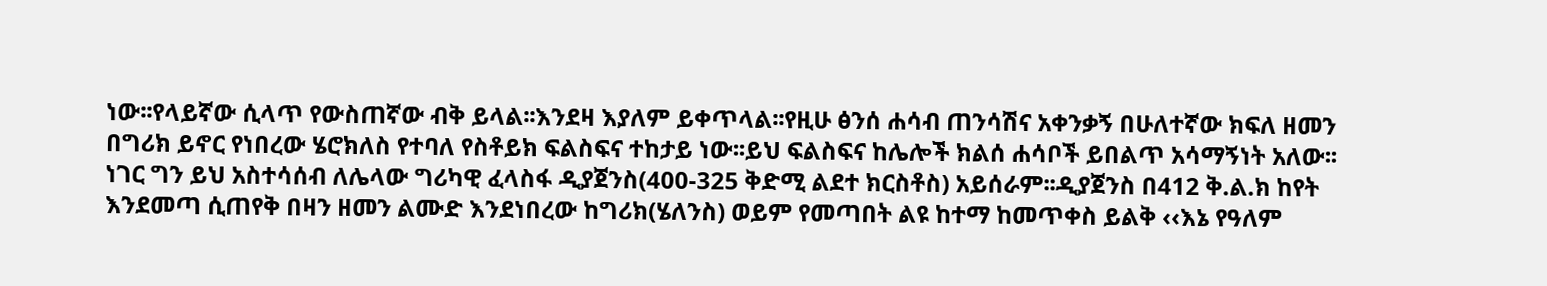ነው፡፡የላይኛው ሲላጥ የውስጠኛው ብቅ ይላል፡፡እንደዛ እያለም ይቀጥላል፡፡የዚሁ ፅንሰ ሐሳብ ጠንሳሽና አቀንቃኝ በሁለተኛው ክፍለ ዘመን በግሪክ ይኖር የነበረው ሄሮክለስ የተባለ የስቶይክ ፍልስፍና ተከታይ ነው፡፡ይህ ፍልስፍና ከሌሎች ክልሰ ሐሳቦች ይበልጥ አሳማኝነት አለው፡፡
ነገር ግን ይህ አስተሳሰብ ለሌላው ግሪካዊ ፈላስፋ ዲያጀንስ(400-325 ቅድሚ ልደተ ክርስቶስ) አይሰራም፡፡ዲያጀንስ በ412 ቅ.ል.ክ ከየት እንደመጣ ሲጠየቅ በዛን ዘመን ልሙድ እንደነበረው ከግሪክ(ሄለንስ) ወይም የመጣበት ልዩ ከተማ ከመጥቀስ ይልቅ ‹‹እኔ የዓለም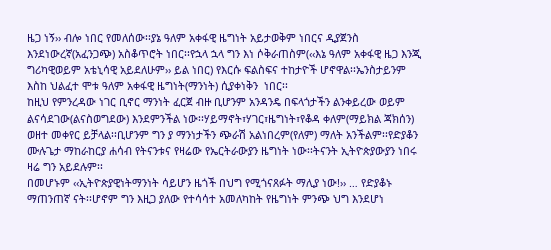ዜጋ ነኝ›› ብሎ ነበር የመለሰው፡፡ያኔ ዓለም አቀፋዊ ዜግነት አይታወቅም ነበርና ዲያጀንስ እንደነውረኛ(አፈንጋጭ) አስቆጥሮት ነበር፡፡የኋላ ኋላ ግን እነ ሶቅራጠስም(‹‹እኔ ዓለም አቀፋዊ ዜጋ እንጂ ግሪካዊወይም አቴኒሳዊ አይደለሁም›› ይል ነበር) የእርሱ ፍልስፍና ተከታዮች ሆኖዋል፡፡ኤንስታይንም  እስከ ህልፈተ ሞቱ ዓለም አቀፋዊ ዜግነት(ማንነት) ሲያቀነቅን  ነበር፡፡
ከዚህ የምንረዳው ነገር ቢኖር ማንነት ፈርጀ ብዙ ቢሆንም አንዳንዴ በፍላጎታችን ልንቀይረው ወይም ልናሳደገው(ልናስወግደው) እንደምንችል ነው፡፡ሃይማኖት፣ሃገር፣ዜግነት፣የቆዳ ቀለም(ማይክል ጃክሰን) ወዘተ መቀየር ይቻላል፡፡ቢሆንም ግን ያ ማንነታችን ጭራሽ አልነበረም(የለም) ማለት አንችልም፡፡የድያቆን ሙሉጌታ ማከራከርያ ሐሳብ የትናንቱና የዛሬው የኤርትራውያን ዜግነት ነው፡፡ትናንት ኢትዮጵያውያን ነበሩ ዛሬ ግን አይደሉም፡፡
በመሆኑም ‹‹ኢትዮጵያዊነትማንነት ሳይሆን ዜጎች በህግ የሚጎናጸፉት ማሊያ ነው!›› … የድያቆኑ ማጠንጠኛ ናት፡፡ሆኖም ግን እዚጋ ያለው የተሳሳተ አመለካከት የዜግነት ምንጭ ህግ እንደሆነ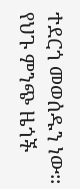ተደርጎ መወሰዱን ነው፡፡የህጉ ምንጭ ዜጎች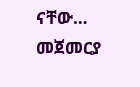ናቸው… መጀመርያ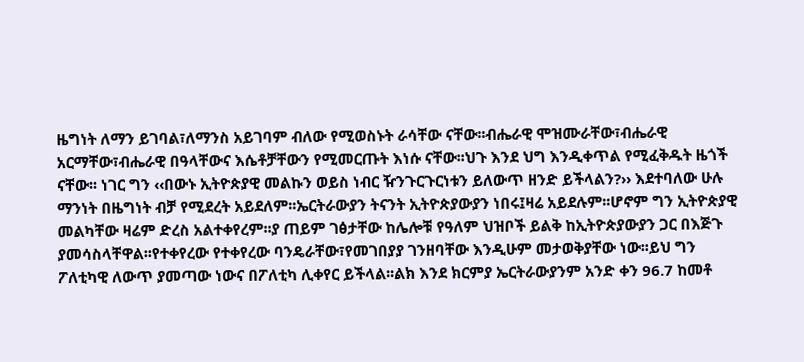ዜግነት ለማን ይገባል፣ለማንስ አይገባም ብለው የሚወስኑት ራሳቸው ናቸው፡፡ብሔራዊ ሞዝሙራቸው፣ብሔራዊ አርማቸው፣ብሔራዊ በዓላቸውና እሴቶቻቸውን የሚመርጡት እነሱ ናቸው፡፡ህጉ እንደ ህግ እንዲቀጥል የሚፈቅዱት ዜጎች ናቸው፡፡ ነገር ግን ‹‹በውኑ ኢትዮጵያዊ መልኩን ወይስ ነብር ዥንጉርጉርነቱን ይለውጥ ዘንድ ይችላልን?›› እደተባለው ሁሉ ማንነት በዜግነት ብቻ የሚደረት አይደለም፡፡ኤርትራውያን ትናንት ኢትዮጵያውያን ነበሩ፤ዛሬ አይደሉም፡፡ሆኖም ግን ኢትዮጵያዊ መልካቸው ዛሬም ድረስ አልተቀየረም፡፡ያ ጠይም ገፅታቸው ከሌሎቹ የዓለም ህዝቦች ይልቅ ከኢትዮጵያውያን ጋር በእጅጉ ያመሳስላቸዋል፡፡የተቀየረው የተቀየረው ባንዴራቸው፣የመገበያያ ገንዘባቸው እንዲሁም መታወቅያቸው ነው፡፡ይህ ግን ፖለቲካዊ ለውጥ ያመጣው ነውና በፖለቲካ ሊቀየር ይችላል፡፡ልክ እንደ ክርምያ ኤርትራውያንም አንድ ቀን 96.7 ከመቶ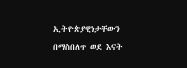ኢትዮጵያዊነታቸውን በማስበለጥ ወደ እናት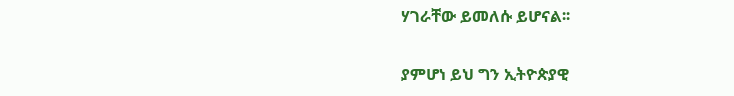ሃገራቸው ይመለሱ ይሆናል፡፡

ያምሆነ ይህ ግን ኢትዮጵያዊ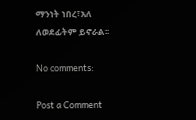ማንነት ነበረ፣አለ ለወደፊትም ይኖራል፡፡

No comments:

Post a Comment